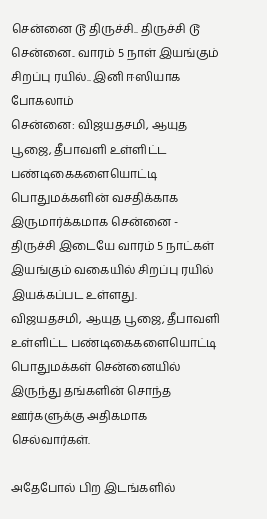சென்னை டூ திருச்சி.. திருச்சி டூ சென்னை.. வாரம் 5 நாள் இயங்கும் சிறப்பு ரயில்.. இனி ஈஸியாக போகலாம்
சென்னை: விஜயதசமி, ஆயுத பூஜை, தீபாவளி உள்ளிட்ட பண்டிகைகளையொட்டி பொதுமக்களின் வசதிக்காக இருமார்க்கமாக சென்னை - திருச்சி இடையே வாரம் 5 நாட்கள் இயங்கும் வகையில் சிறப்பு ரயில் இயக்கப்பட உள்ளது.
விஜயதசமி, ஆயுத பூஜை, தீபாவளி உள்ளிட்ட பண்டிகைகளையொட்டி பொதுமக்கள் சென்னையில் இருந்து தங்களின் சொந்த ஊர்களுக்கு அதிகமாக செல்வார்கள்.

அதேபோல் பிற இடங்களில்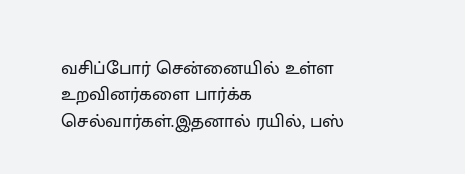வசிப்போர் சென்னையில் உள்ள உறவினர்களை பார்க்க செல்வார்கள்.இதனால் ரயில், பஸ்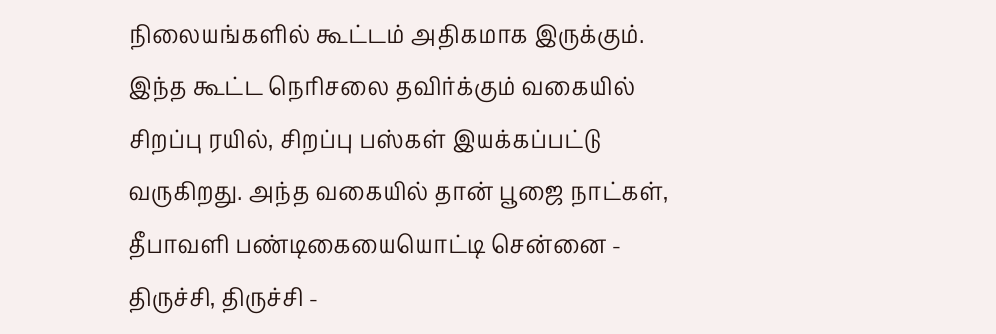நிலையங்களில் கூட்டம் அதிகமாக இருக்கும்.
இந்த கூட்ட நெரிசலை தவிர்க்கும் வகையில் சிறப்பு ரயில், சிறப்பு பஸ்கள் இயக்கப்பட்டு வருகிறது. அந்த வகையில் தான் பூஜை நாட்கள், தீபாவளி பண்டிகையையொட்டி சென்னை - திருச்சி, திருச்சி -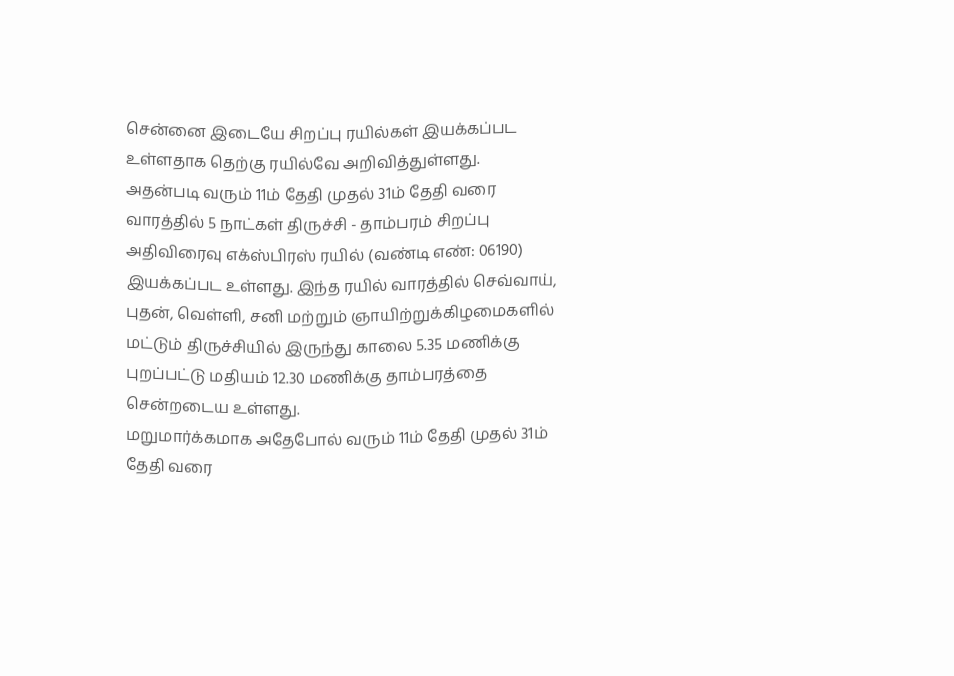சென்னை இடையே சிறப்பு ரயில்கள் இயக்கப்பட உள்ளதாக தெற்கு ரயில்வே அறிவித்துள்ளது.
அதன்படி வரும் 11ம் தேதி முதல் 31ம் தேதி வரை வாரத்தில் 5 நாட்கள் திருச்சி - தாம்பரம் சிறப்பு அதிவிரைவு எக்ஸ்பிரஸ் ரயில் (வண்டி எண்: 06190) இயக்கப்பட உள்ளது. இந்த ரயில் வாரத்தில் செவ்வாய், புதன், வெள்ளி, சனி மற்றும் ஞாயிற்றுக்கிழமைகளில் மட்டும் திருச்சியில் இருந்து காலை 5.35 மணிக்கு புறப்பட்டு மதியம் 12.30 மணிக்கு தாம்பரத்தை சென்றடைய உள்ளது.
மறுமார்க்கமாக அதேபோல் வரும் 11ம் தேதி முதல் 31ம் தேதி வரை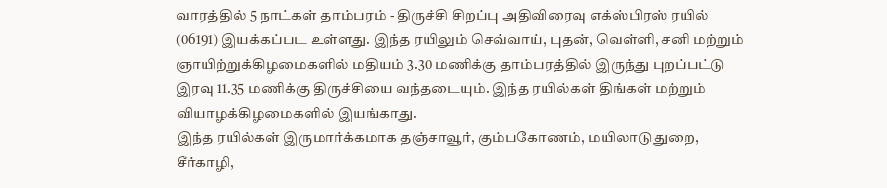வாரத்தில் 5 நாட்கள் தாம்பரம் - திருச்சி சிறப்பு அதிவிரைவு எக்ஸ்பிரஸ் ரயில் (06191) இயக்கப்பட உள்ளது. இந்த ரயிலும் செவ்வாய், புதன், வெள்ளி, சனி மற்றும் ஞாயிற்றுக்கிழமைகளில் மதியம் 3.30 மணிக்கு தாம்பரத்தில் இருந்து புறப்பட்டு இரவு 11.35 மணிக்கு திருச்சியை வந்தடையும். இந்த ரயில்கள் திங்கள் மற்றும் வியாழக்கிழமைகளில் இயங்காது.
இந்த ரயில்கள் இருமார்க்கமாக தஞ்சாவூர், கும்பகோணம், மயிலாடுதுறை, சீர்காழி,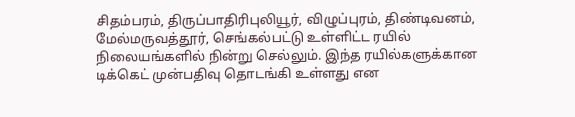சிதம்பரம், திருப்பாதிரிபுலியூர், விழுப்புரம், திண்டிவனம், மேல்மருவத்தூர், செங்கல்பட்டு உள்ளிட்ட ரயில் நிலையங்களில் நின்று செல்லும். இந்த ரயில்களுக்கான டிக்கெட் முன்பதிவு தொடங்கி உள்ளது என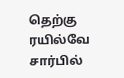தெற்கு ரயில்வே சார்பில்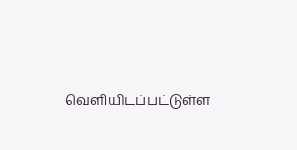வெளியிடப்பட்டுள்ள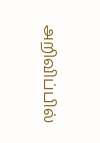அறிவிப்பில்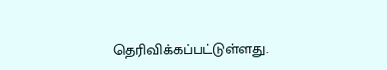தெரிவிக்கப்பட்டுள்ளது.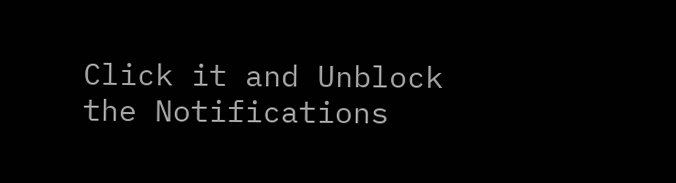Click it and Unblock the Notifications